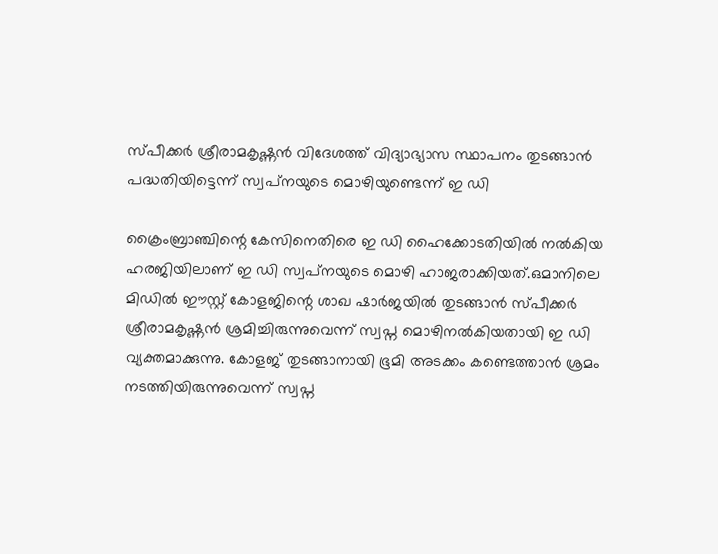സ്പീക്കര്‍ ശ്രീരാമകൃഷ്ണന്‍ വിദേശത്ത് വിദ്യാഭ്യാസ സ്ഥാപനം തുടങ്ങാന്‍ പദ്ധതിയിട്ടെന്ന് സ്വപ്‌നയുടെ മൊഴിയുണ്ടെന്ന് ഇ ഡി

ക്രൈംബ്രാഞ്ചിന്റെ കേസിനെതിരെ ഇ ഡി ഹൈക്കോടതിയില്‍ നല്‍കിയ ഹരജിയിലാണ് ഇ ഡി സ്വപ്‌നയുടെ മൊഴി ഹാജരാക്കിയത്.ഒമാനിലെ മിഡില്‍ ഈസ്റ്റ് കോളജിന്റെ ശാഖ ഷാര്‍ജയില്‍ തുടങ്ങാന്‍ സ്പീക്കര്‍ ശ്രീരാമകൃഷ്ണന്‍ ശ്രമിച്ചിരുന്നുവെന്ന് സ്വപ്ന മൊഴിനല്‍കിയതായി ഇ ഡി വ്യക്തമാക്കുന്നു. കോളജ് തുടങ്ങാനായി ഭൂമി അടക്കം കണ്ടെത്താന്‍ ശ്രമം നടത്തിയിരുന്നുവെന്ന് സ്വപ്ന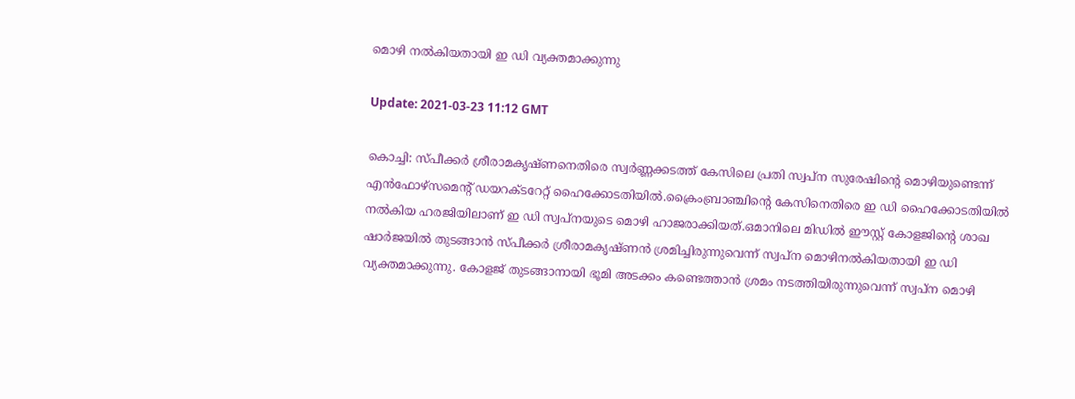മൊഴി നല്‍കിയതായി ഇ ഡി വ്യക്തമാക്കുന്നു

Update: 2021-03-23 11:12 GMT

കൊച്ചി: സ്പീക്കര്‍ ശ്രീരാമകൃഷ്ണനെതിരെ സ്വര്‍ണ്ണക്കടത്ത് കേസിലെ പ്രതി സ്വപ്‌ന സുരേഷിന്റെ മൊഴിയുണ്ടെന്ന് എന്‍ഫോഴ്‌സമെന്റ് ഡയറക്ടറേറ്റ് ഹൈക്കോടതിയില്‍.ക്രൈംബ്രാഞ്ചിന്റെ കേസിനെതിരെ ഇ ഡി ഹൈക്കോടതിയില്‍ നല്‍കിയ ഹരജിയിലാണ് ഇ ഡി സ്വപ്‌നയുടെ മൊഴി ഹാജരാക്കിയത്.ഒമാനിലെ മിഡില്‍ ഈസ്റ്റ് കോളജിന്റെ ശാഖ ഷാര്‍ജയില്‍ തുടങ്ങാന്‍ സ്പീക്കര്‍ ശ്രീരാമകൃഷ്ണന്‍ ശ്രമിച്ചിരുന്നുവെന്ന് സ്വപ്ന മൊഴിനല്‍കിയതായി ഇ ഡി വ്യക്തമാക്കുന്നു. കോളജ് തുടങ്ങാനായി ഭൂമി അടക്കം കണ്ടെത്താന്‍ ശ്രമം നടത്തിയിരുന്നുവെന്ന് സ്വപ്ന മൊഴി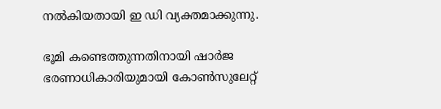നല്‍കിയതായി ഇ ഡി വ്യക്തമാക്കുന്നു.

ഭൂമി കണ്ടെത്തുന്നതിനായി ഷാര്‍ജ ഭരണാധികാരിയുമായി കോണ്‍സുലേറ്റ്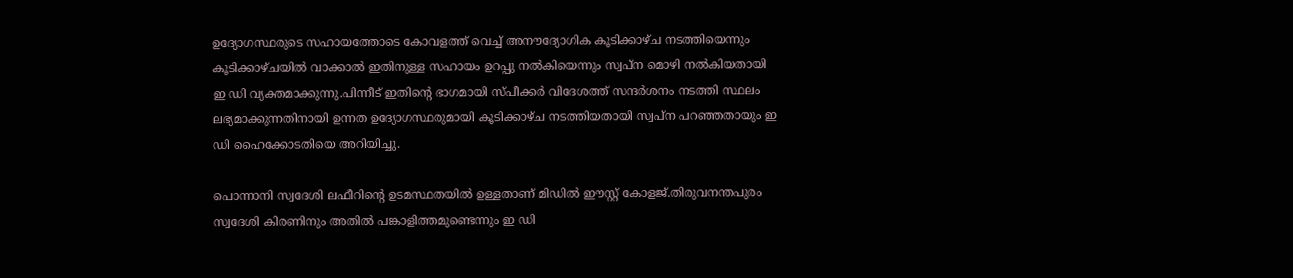ഉദ്യോഗസ്ഥരുടെ സഹായത്തോടെ കോവളത്ത് വെച്ച് അനൗദ്യോഗിക കൂടിക്കാഴ്ച നടത്തിയെന്നും കൂടിക്കാഴ്ചയില്‍ വാക്കാല്‍ ഇതിനുള്ള സഹായം ഉറപ്പു നല്‍കിയെന്നും സ്വപ്ന മൊഴി നല്‍കിയതായി ഇ ഡി വ്യക്തമാക്കുന്നു.പിന്നീട് ഇതിന്റെ ഭാഗമായി സ്പീക്കര്‍ വിദേശത്ത് സന്ദര്‍ശനം നടത്തി സ്ഥലം ലഭ്യമാക്കുന്നതിനായി ഉന്നത ഉദ്യോഗസ്ഥരുമായി കൂടിക്കാഴ്ച നടത്തിയതായി സ്വപ്‌ന പറഞ്ഞതായും ഇ ഡി ഹൈക്കോടതിയെ അറിയിച്ചു.

പൊന്നാനി സ്വദേശി ലഫീറിന്റെ ഉടമസ്ഥതയില്‍ ഉള്ളതാണ് മിഡില്‍ ഈസ്റ്റ് കോളജ്.തിരുവനന്തപുരം സ്വദേശി കിരണിനും അതില്‍ പങ്കാളിത്തമുണ്ടെന്നും ഇ ഡി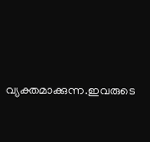വ്യക്തമാക്കുന്ന.ഇവരുടെ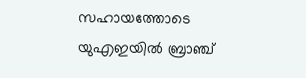സഹായത്തോടെ യുഎഇയില്‍ ബ്രാഞ്ച്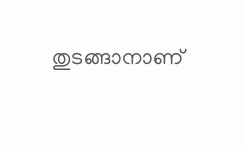തുടങ്ങാനാണ്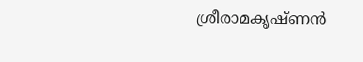ശ്രീരാമകൃഷ്ണന്‍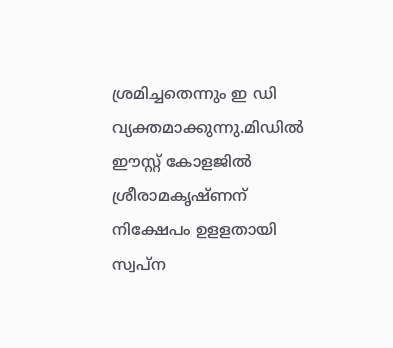ശ്രമിച്ചതെന്നും ഇ ഡി വ്യക്തമാക്കുന്നു.മിഡില്‍ ഈസ്റ്റ് കോളജില്‍ ശ്രീരാമകൃഷ്ണന് നിക്ഷേപം ഉളളതായി സ്വപ്‌ന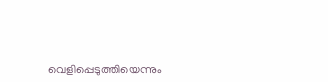വെളിപ്പെടുത്തിയെന്നും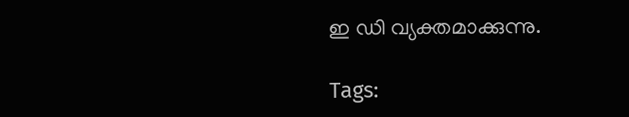ഇ ഡി വ്യക്തമാക്കുന്നു.

Tags: